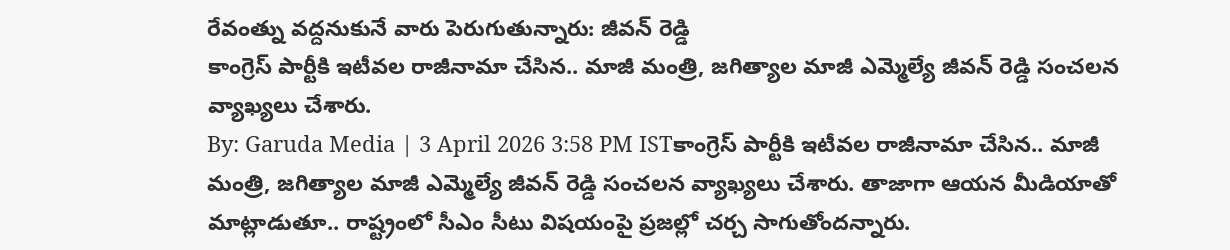రేవంత్ను వద్దనుకునే వారు పెరుగుతున్నారు: జీవన్ రెడ్డి
కాంగ్రెస్ పార్టీకి ఇటీవల రాజీనామా చేసిన.. మాజీ మంత్రి, జగిత్యాల మాజీ ఎమ్మెల్యే జీవన్ రెడ్డి సంచలన వ్యాఖ్యలు చేశారు.
By: Garuda Media | 3 April 2026 3:58 PM ISTకాంగ్రెస్ పార్టీకి ఇటీవల రాజీనామా చేసిన.. మాజీ మంత్రి, జగిత్యాల మాజీ ఎమ్మెల్యే జీవన్ రెడ్డి సంచలన వ్యాఖ్యలు చేశారు. తాజాగా ఆయన మీడియాతో మాట్లాడుతూ.. రాష్ట్రంలో సీఎం సీటు విషయంపై ప్రజల్లో చర్చ సాగుతోందన్నారు.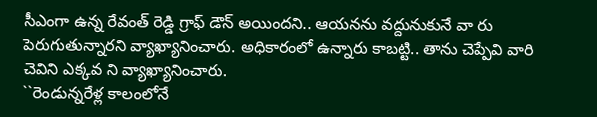సీఎంగా ఉన్న రేవంత్ రెడ్డి గ్రాఫ్ డౌన్ అయిందని.. ఆయనను వద్దునుకునే వా రు పెరుగుతున్నారని వ్యాఖ్యానించారు. అధికారంలో ఉన్నారు కాబట్టి.. తాను చెప్పేవి వారి చెవిని ఎక్కవ ని వ్యాఖ్యానించారు.
``రెండున్నరేళ్ల కాలంలోనే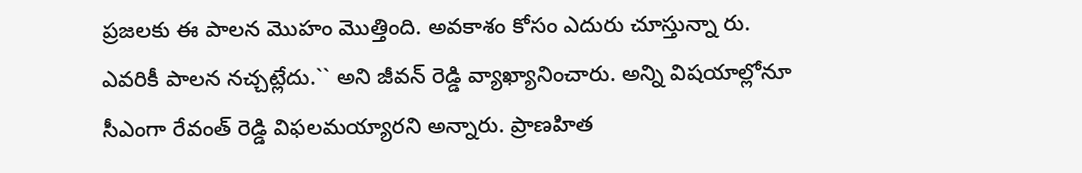ప్రజలకు ఈ పాలన మొహం మొత్తింది. అవకాశం కోసం ఎదురు చూస్తున్నా రు. ఎవరికీ పాలన నచ్చట్లేదు.`` అని జీవన్ రెడ్డి వ్యాఖ్యానించారు. అన్ని విషయాల్లోనూ సీఎంగా రేవంత్ రెడ్డి విఫలమయ్యారని అన్నారు. ప్రాణహిత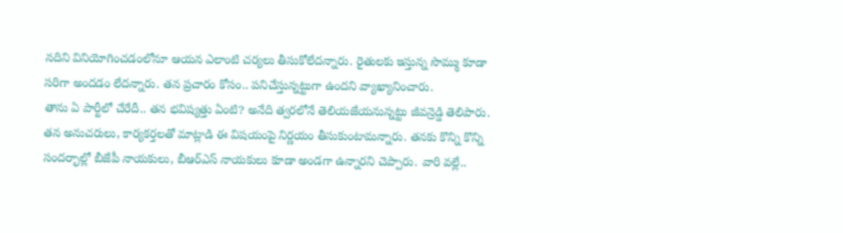నదిని వినియోగించడంలోనూ ఆయన ఎలాంటి చర్యలు తీసుకోలేదన్నారు. రైతులకు ఇస్తున్న సొమ్ము కూడా సరిగా అందడం లేదన్నారు. తన ప్రచారం కోసం.. పనిచేస్తున్నట్టుగా ఉందని వ్యాఖ్యానించారు.
తాను ఏ పార్టీలో చేరేదీ.. తన భవిష్యత్తు ఏంటి? అనేది త్వరలోనే తెలియజేయనున్నట్టు జీవన్రెడ్డి తెలిపారు. తన అనుచరులు, కార్యకర్తలతో మాట్లాడి ఈ విషయంపై నిర్ణయం తీసుకుంటామన్నారు. తనకు కొన్ని కొన్ని సందర్భాల్లో బీజేపీ నాయకులు, బీఆర్ఎస్ నాయకులు కూడా అండగా ఉన్నారని చెప్పారు. వారి వల్లే..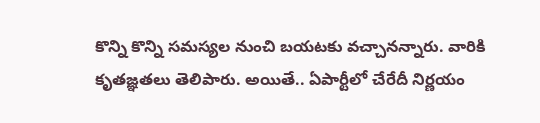కొన్ని కొన్ని సమస్యల నుంచి బయటకు వచ్చానన్నారు. వారికి కృతజ్ఞతలు తెలిపారు. అయితే.. ఏపార్టీలో చేరేదీ నిర్ణయం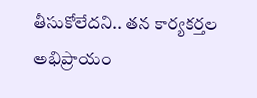తీసుకోలేదని.. తన కార్యకర్తల అభిప్రాయం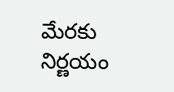మేరకు నిర్ణయం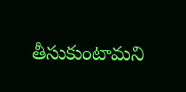తీసుకుంటామని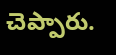చెప్పారు.